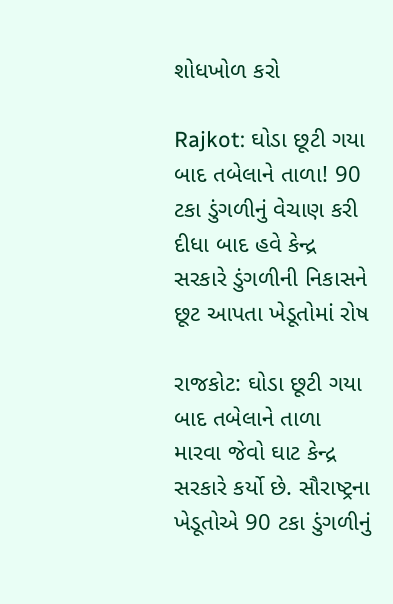શોધખોળ કરો

Rajkot: ઘોડા છૂટી ગયા બાદ તબેલાને તાળા! 90 ટકા ડુંગળીનું વેચાણ કરી દીધા બાદ હવે કેન્દ્ર સરકારે ડુંગળીની નિકાસને છૂટ આપતા ખેડૂતોમાં રોષ

રાજકોટ: ઘોડા છૂટી ગયા બાદ તબેલાને તાળા મારવા જેવો ઘાટ કેન્દ્ર સરકારે કર્યો છે. સૌરાષ્ટ્રના ખેડૂતોએ 90 ટકા ડુંગળીનું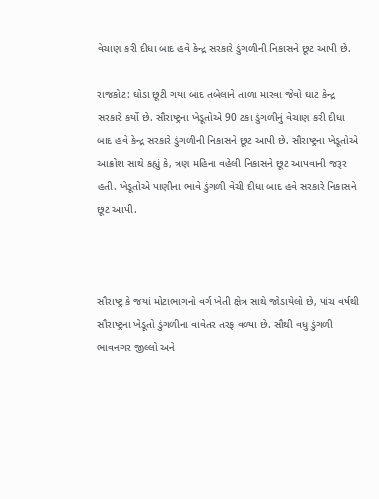વેચાણ કરી દીધા બાદ હવે કેન્દ્ર સરકારે ડુંગળીની નિકાસને છૂટ આપી છે.

રાજકોટ: ઘોડા છૂટી ગયા બાદ તબેલાને તાળા મારવા જેવો ઘાટ કેન્દ્ર સરકારે કર્યો છે. સૌરાષ્ટ્રના ખેડૂતોએ 90 ટકા ડુંગળીનું વેચાણ કરી દીધા બાદ હવે કેન્દ્ર સરકારે ડુંગળીની નિકાસને છૂટ આપી છે. સૌરાષ્ટ્રના ખેડૂતોએ આક્રોશ સાથે કહ્યું કે, ત્રણ મહિના વહેલી નિકાસને છૂટ આપવાની જરૂર હતી. ખેડૂતોએ પાણીના ભાવે ડુંગળી વેચી દીધા બાદ હવે સરકારે નિકાસને છૂટ આપી.



સૌરાષ્ટ્ર કે જયાં મોટાભાગનો વર્ગ ખેતી ક્ષેત્ર સાથે જોડાયેલો છે, પાંચ વર્ષથી સૌરાષ્ટ્રના ખેડૂતો ડુંગળીના વાવેતર તરફ વળ્યા છે. સૌથી વધુ ડુંગળી ભાવનગર જીલ્લો અને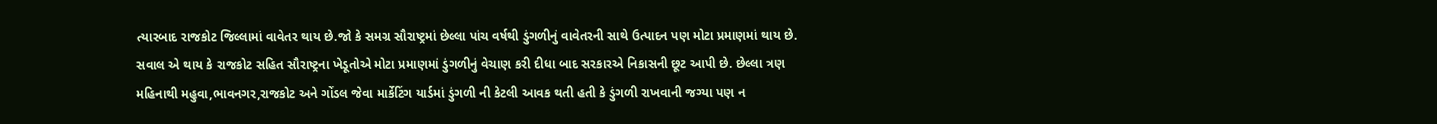ત્યારબાદ રાજકોટ જિલ્લામાં વાવેતર થાય છે.જો કે સમગ્ર સૌરાષ્ટ્રમાં છેલ્લા પાંચ વર્ષથી ડુંગળીનું વાવેતરની સાથે ઉત્પાદન પણ મોટા પ્રમાણમાં થાય છે. સવાલ એ થાય કે રાજકોટ સહિત સૌરાષ્ટ્રના ખેડૂતોએ મોટા પ્રમાણમાં ડુંગળીનું વેચાણ કરી દીધા બાદ સરકારએ નિકાસની છૂટ આપી છે. છેલ્લા ત્રણ મહિનાથી મહુવા,ભાવનગર,રાજકોટ અને ગોંડલ જેવા માર્કેટિંગ યાર્ડમાં ડુંગળી ની કેટલી આવક થતી હતી કે ડુંગળી રાખવાની જગ્યા પણ ન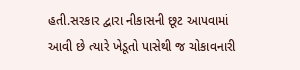હતી.સરકાર દ્વારા નીકાસની છૂટ આપવામાં આવી છે ત્યારે ખેડૂતો પાસેથી જ ચોકાવનારી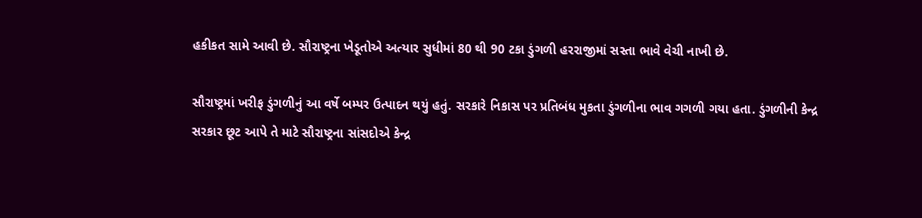હકીકત સામે આવી છે. સૌરાષ્ટ્રના ખેડૂતોએ અત્યાર સુધીમાં 80 થી 90 ટકા ડુંગળી હરરાજીમાં સસ્તા ભાવે વેચી નાખી છે.

સૌરાષ્ટ્રમાં ખરીફ ડુંગળીનું આ વર્ષે બમ્પર ઉત્પાદન થયું હતું. સરકારે નિકાસ પર પ્રતિબંધ મુકતા ડુંગળીના ભાવ ગગળી ગયા હતા. ડુંગળીની કેન્દ્ર સરકાર છૂટ આપે તે માટે સૌરાષ્ટ્રના સાંસદોએ કેન્દ્ર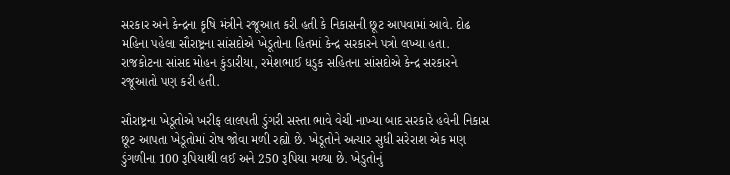સરકાર અને કેન્દ્રના કૃષિ મંત્રીને રજૂઆત કરી હતી કે નિકાસની છૂટ આપવામાં આવે. દોઢ મહિના પહેલા સૌરાષ્ટ્રના સાંસદોએ ખેડૂતોના હિતમાં કેન્દ્ર સરકારને પત્રો લખ્યા હતા. રાજકોટના સાંસદ મોહન કુંડારીયા, રમેશભાઈ ધડુક સહિતના સાંસદોએ કેન્દ્ર સરકારને રજૂઆતો પણ કરી હતી.

સૌરાષ્ટ્રના ખેડૂતોએ ખરીફ લાલપતી ડુંગરી સસ્તા ભાવે વેચી નાખ્યા બાદ સરકારે હવેની નિકાસ છૂટ આપતા ખેડૂતોમાં રોષ જોવા મળી રહ્યો છે. ખેડૂતોને અત્યાર સુધી સરેરાશ એક મણ ડુંગળીના 100 રૂપિયાથી લઈ અને 250 રૂપિયા મળ્યા છે. ખેડુતોનું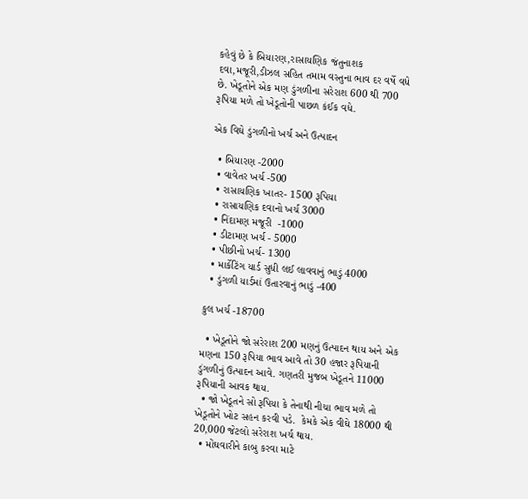કહેવું છે કે બિયારણ,રાસાયણિક જંતુનાશક દવા,મજૂરી,ડીઝલ સહિત તમામ વસ્તુના ભાવ દર વર્ષે વધે છે. ખેડૂતોને એક મણ ડુંગળીના સરેરાશ 600 થી 700 રૂપિયા મળે તો ખેડૂતોની પાછળ કંઈક વધે.

એક વિઘે ડુંગળીનો ખર્ચ અને ઉત્પાદન

  • બિયારણ -2000
  • વાવેતર ખર્ચ -500
  • રાસાયણિક ખાતર- 1500 રૂપિયા
  • રાસાયણિક દવાનો ખર્ચ 3000
  • નિંદામણ મજૂરી  -1000
  • ડીટામણ ખર્ચ - 5000
  • પીછીનો ખર્ચ- 1300
  • માર્કેટિંગ યાર્ડ સુધી લઈ લાવવાનું ભાડું 4000
  • ડુંગળી યાર્ડમાં ઉતારવાનું ભાડું -400

કુલ ખર્ચ -18700

  • ખેડૂતોને જો સરેરાશ 200 મણનું ઉત્પાદન થાય અને એક મણના 150 રૂપિયા ભાવ આવે તો 30 હજાર રૂપિયાની ડુંગળીનું ઉત્પાદન આવે. ગણતરી મુજબ ખેડૂતને 11000 રૂપિયાની આવક થાય.
  • જો ખેડૂતને સો રૂપિયા કે તેનાથી નીચા ભાવ મળે તો ખેડૂતોને ખોટ સહન કરવી પડે.  કેમકે એક વીઘે 18000 થી 20,000 જેટલો સરેરાશ ખર્ચ થાય.
  • મોંઘવારીને કાબુ કરવા માટે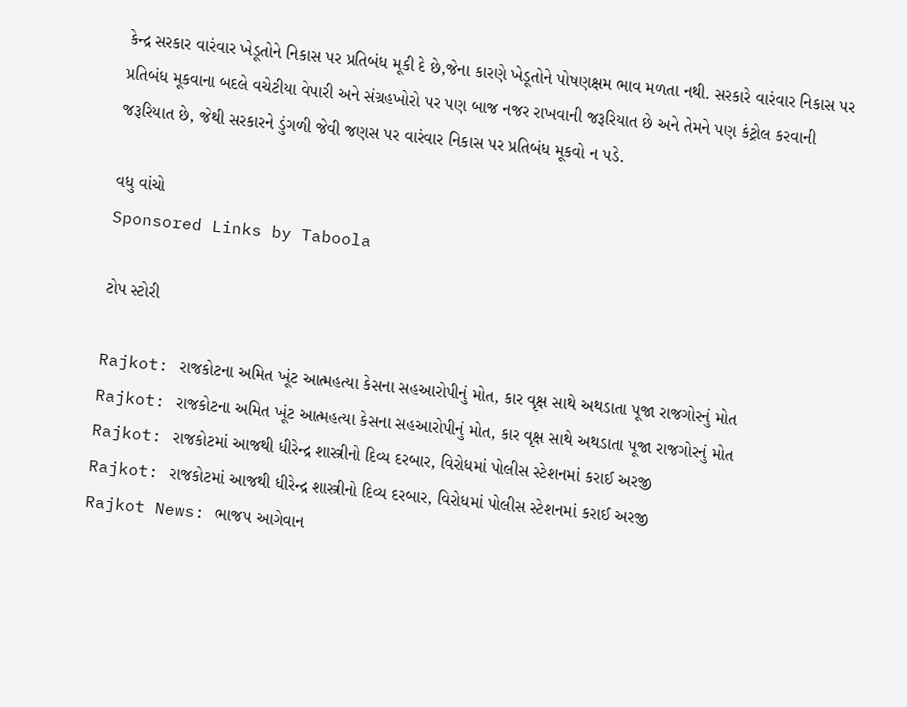કેન્દ્ર સરકાર વારંવાર ખેડૂતોને નિકાસ પર પ્રતિબંધ મૂકી દે છે,જેના કારણે ખેડૂતોને પોષણક્ષમ ભાવ મળતા નથી. સરકારે વારંવાર નિકાસ પર પ્રતિબંધ મૂકવાના બદલે વચેટીયા વેપારી અને સંગ્રહખોરો પર પણ બાજ નજર રાખવાની જરૂરિયાત છે અને તેમને પણ કંટ્રોલ કરવાની જરૂરિયાત છે, જેથી સરકારને ડુંગળી જેવી જણસ પર વારંવાર નિકાસ પર પ્રતિબંધ મૂકવો ન પડે.

વધુ વાંચો
Sponsored Links by Taboola

ટોપ સ્ટોરી

Rajkot: રાજકોટના અમિત ખૂંટ આત્મહત્યા કેસના સહઆરોપીનું મોત, કાર વૃક્ષ સાથે અથડાતા પૂજા રાજગોરનું મોત
Rajkot: રાજકોટના અમિત ખૂંટ આત્મહત્યા કેસના સહઆરોપીનું મોત, કાર વૃક્ષ સાથે અથડાતા પૂજા રાજગોરનું મોત
Rajkot: રાજકોટમાં આજથી ધીરેન્દ્ર શાસ્ત્રીનો દિવ્ય દરબાર, વિરોધમાં પોલીસ સ્ટેશનમાં કરાઈ અરજી
Rajkot: રાજકોટમાં આજથી ધીરેન્દ્ર શાસ્ત્રીનો દિવ્ય દરબાર, વિરોધમાં પોલીસ સ્ટેશનમાં કરાઈ અરજી
Rajkot News: ભાજપ આગેવાન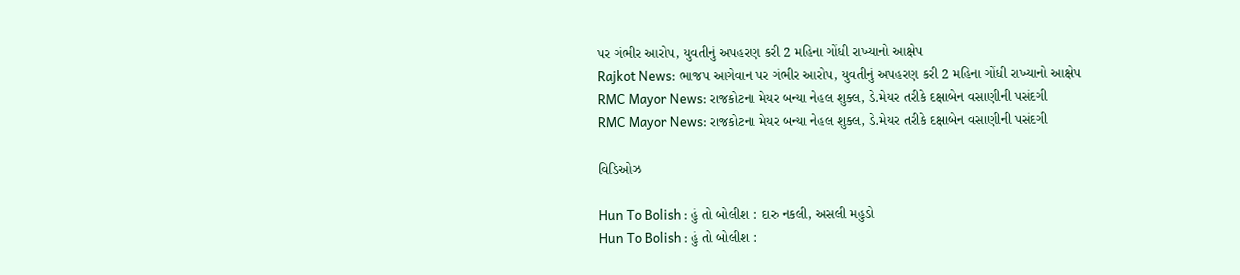પર ગંભીર આરોપ, યુવતીનું અપહરણ કરી 2 મહિના ગોંધી રાખ્યાનો આક્ષેપ
Rajkot News: ભાજપ આગેવાન પર ગંભીર આરોપ, યુવતીનું અપહરણ કરી 2 મહિના ગોંધી રાખ્યાનો આક્ષેપ
RMC Mayor News: રાજકોટના મેયર બન્યા નેહલ શુક્લ, ડે.મેયર તરીકે દક્ષાબેન વસાણીની પસંદગી
RMC Mayor News: રાજકોટના મેયર બન્યા નેહલ શુક્લ, ડે.મેયર તરીકે દક્ષાબેન વસાણીની પસંદગી

વિડિઓઝ

Hun To Bolish : હું તો બોલીશ : દારુ નકલી, અસલી મહુડો
Hun To Bolish : હું તો બોલીશ :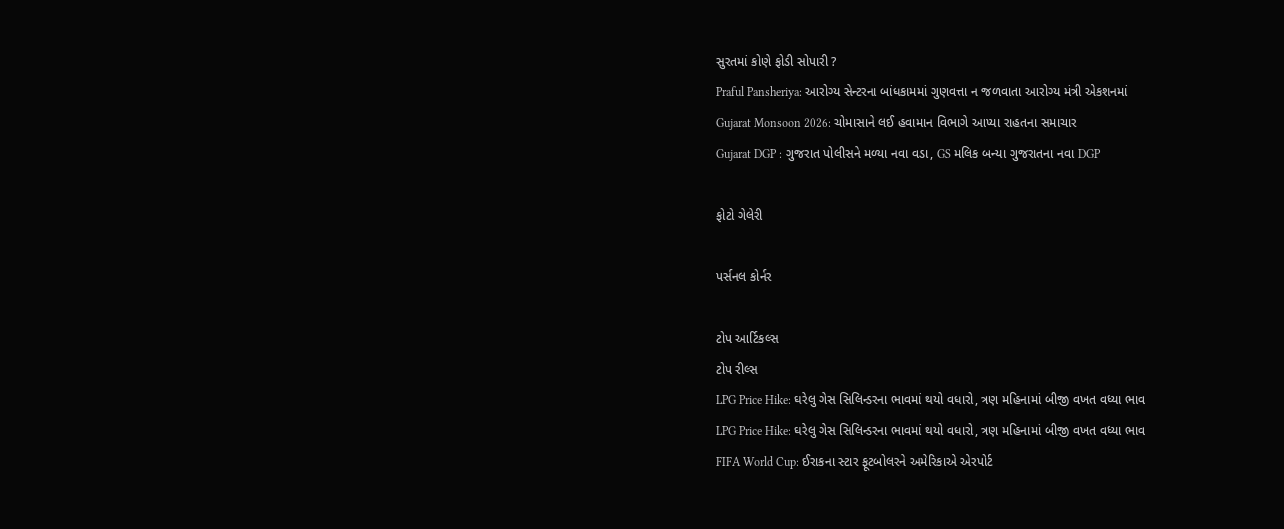સુરતમાં કોણે ફોડી સોપારી ?
Praful Pansheriya: આરોગ્ય સેન્ટરના બાંધકામમાં ગુણવત્તા ન જળવાતા આરોગ્ય મંત્રી એકશનમાં
Gujarat Monsoon 2026: ચોમાસાને લઈ હવામાન વિભાગે આપ્યા રાહતના સમાચાર
Gujarat DGP : ગુજરાત પોલીસને મળ્યા નવા વડા, GS મલિક બન્યા ગુજરાતના નવા DGP

ફોટો ગેલેરી

પર્સનલ કોર્નર

ટોપ આર્ટિકલ્સ
ટોપ રીલ્સ
LPG Price Hike: ઘરેલુ ગેસ સિલિન્ડરના ભાવમાં થયો વધારો, ત્રણ મહિનામાં બીજી વખત વધ્યા ભાવ
LPG Price Hike: ઘરેલુ ગેસ સિલિન્ડરના ભાવમાં થયો વધારો, ત્રણ મહિનામાં બીજી વખત વધ્યા ભાવ
FIFA World Cup: ઈરાકના સ્ટાર ફૂટબોલરને અમેરિકાએ એરપોર્ટ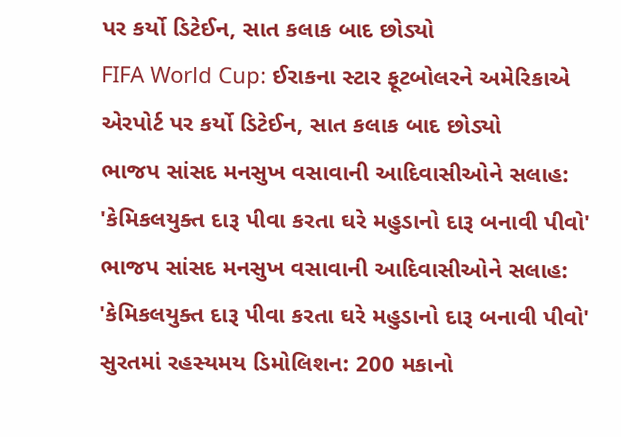પર કર્યો ડિટેઈન, સાત કલાક બાદ છોડ્યો
FIFA World Cup: ઈરાકના સ્ટાર ફૂટબોલરને અમેરિકાએ એરપોર્ટ પર કર્યો ડિટેઈન, સાત કલાક બાદ છોડ્યો
ભાજપ સાંસદ મનસુખ વસાવાની આદિવાસીઓને સલાહ: 'કેમિકલયુક્ત દારૂ પીવા કરતા ઘરે મહુડાનો દારૂ બનાવી પીવો'
ભાજપ સાંસદ મનસુખ વસાવાની આદિવાસીઓને સલાહ: 'કેમિકલયુક્ત દારૂ પીવા કરતા ઘરે મહુડાનો દારૂ બનાવી પીવો'
સુરતમાં રહસ્યમય ડિમોલિશન: 200 મકાનો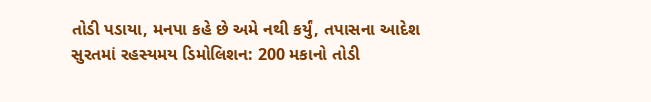તોડી પડાયા, મનપા કહે છે અમે નથી કર્યું, તપાસના આદેશ
સુરતમાં રહસ્યમય ડિમોલિશન: 200 મકાનો તોડી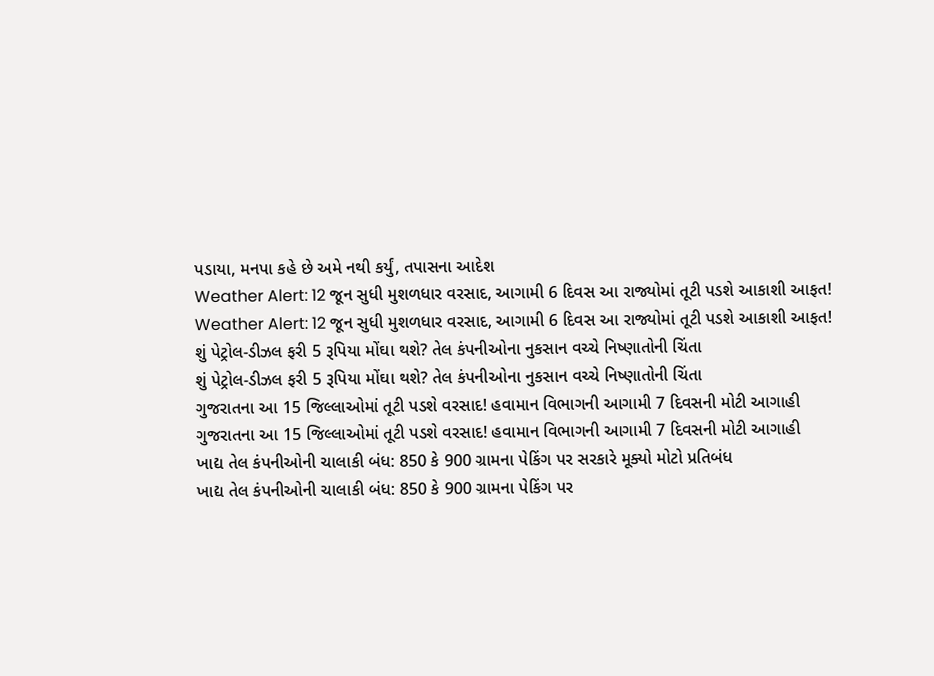પડાયા, મનપા કહે છે અમે નથી કર્યું, તપાસના આદેશ
Weather Alert: 12 જૂન સુધી મુશળધાર વરસાદ, આગામી 6 દિવસ આ રાજ્યોમાં તૂટી પડશે આકાશી આફત!
Weather Alert: 12 જૂન સુધી મુશળધાર વરસાદ, આગામી 6 દિવસ આ રાજ્યોમાં તૂટી પડશે આકાશી આફત!
શું પેટ્રોલ-ડીઝલ ફરી 5 રૂપિયા મોંઘા થશે? તેલ કંપનીઓના નુકસાન વચ્ચે નિષ્ણાતોની ચિંતા
શું પેટ્રોલ-ડીઝલ ફરી 5 રૂપિયા મોંઘા થશે? તેલ કંપનીઓના નુકસાન વચ્ચે નિષ્ણાતોની ચિંતા
ગુજરાતના આ 15 જિલ્લાઓમાં તૂટી પડશે વરસાદ! હવામાન વિભાગની આગામી 7 દિવસની મોટી આગાહી
ગુજરાતના આ 15 જિલ્લાઓમાં તૂટી પડશે વરસાદ! હવામાન વિભાગની આગામી 7 દિવસની મોટી આગાહી
ખાદ્ય તેલ કંપનીઓની ચાલાકી બંધ: 850 કે 900 ગ્રામના પેકિંગ પર સરકારે મૂક્યો મોટો પ્રતિબંધ
ખાદ્ય તેલ કંપનીઓની ચાલાકી બંધ: 850 કે 900 ગ્રામના પેકિંગ પર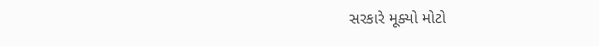સરકારે મૂક્યો મોટો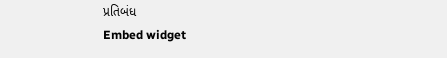પ્રતિબંધ
Embed widget